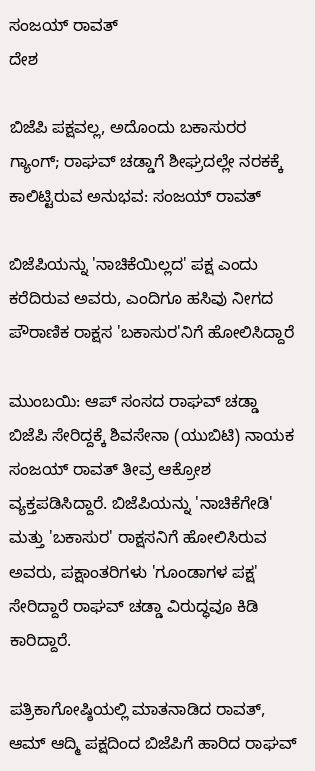ಸಂಜಯ್ ರಾವತ್
ದೇಶ

ಬಿಜೆಪಿ ಪಕ್ಷವಲ್ಲ, ಅದೊಂದು ಬಕಾಸುರರ ಗ್ಯಾಂಗ್; ರಾಘವ್ ಚಡ್ಡಾಗೆ ಶೀಘ್ರದಲ್ಲೇ ನರಕಕ್ಕೆ ಕಾಲಿಟ್ಟಿರುವ ಅನುಭವ: ಸಂಜಯ್ ರಾವತ್

ಬಿಜೆಪಿಯನ್ನು 'ನಾಚಿಕೆಯಿಲ್ಲದ' ಪಕ್ಷ ಎಂದು ಕರೆದಿರುವ ಅವರು, ಎಂದಿಗೂ ಹಸಿವು ನೀಗದ ಪೌರಾಣಿಕ ರಾಕ್ಷಸ 'ಬಕಾಸುರ'ನಿಗೆ ಹೋಲಿಸಿದ್ದಾರೆ

ಮುಂಬಯಿ: ಆಪ್ ಸಂಸದ ರಾಘವ್ ಚಡ್ಡಾ ಬಿಜೆಪಿ ಸೇರಿದ್ದಕ್ಕೆ ಶಿವಸೇನಾ (ಯುಬಿಟಿ) ನಾಯಕ ಸಂಜಯ್ ರಾವತ್ ತೀವ್ರ ಆಕ್ರೋಶ ವ್ಯಕ್ತಪಡಿಸಿದ್ದಾರೆ. ಬಿಜೆಪಿಯನ್ನು 'ನಾಚಿಕೆಗೇಡಿ' ಮತ್ತು 'ಬಕಾಸುರ' ರಾಕ್ಷಸನಿಗೆ ಹೋಲಿಸಿರುವ ಅವರು, ಪಕ್ಷಾಂತರಿಗಳು 'ಗೂಂಡಾಗಳ ಪಕ್ಷ' ಸೇರಿದ್ದಾರೆ ರಾಘವ್ ಚಡ್ಡಾ ವಿರುದ್ಧವೂ ಕಿಡಿ ಕಾರಿದ್ದಾರೆ.

ಪತ್ರಿಕಾಗೋಷ್ಠಿಯಲ್ಲಿ ಮಾತನಾಡಿದ ರಾವತ್, ಆಮ್ ಆದ್ಮಿ ಪಕ್ಷದಿಂದ ಬಿಜೆಪಿಗೆ ಹಾರಿದ ರಾಘವ್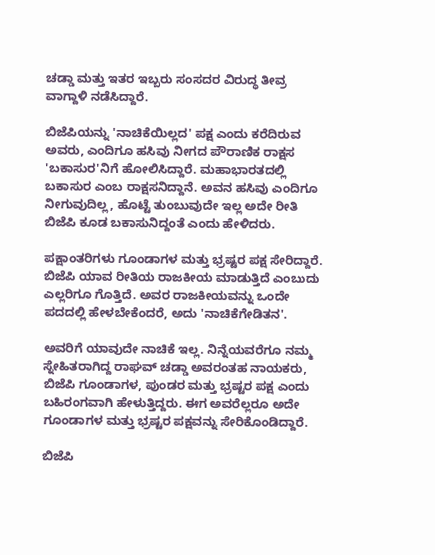ಚಡ್ಡಾ ಮತ್ತು ಇತರ ಇಬ್ಬರು ಸಂಸದರ ವಿರುದ್ಧ ತೀವ್ರ ವಾಗ್ದಾಳಿ ನಡೆಸಿದ್ದಾರೆ.

ಬಿಜೆಪಿಯನ್ನು 'ನಾಚಿಕೆಯಿಲ್ಲದ' ಪಕ್ಷ ಎಂದು ಕರೆದಿರುವ ಅವರು, ಎಂದಿಗೂ ಹಸಿವು ನೀಗದ ಪೌರಾಣಿಕ ರಾಕ್ಷಸ 'ಬಕಾಸುರ'ನಿಗೆ ಹೋಲಿಸಿದ್ದಾರೆ. ಮಹಾಭಾರತದಲ್ಲಿ ಬಕಾಸುರ ಎಂಬ ರಾಕ್ಷಸನಿದ್ದಾನೆ. ಅವನ ಹಸಿವು ಎಂದಿಗೂ ನೀಗುವುದಿಲ್ಲ, ಹೊಟ್ಟೆ ತುಂಬುವುದೇ ಇಲ್ಲ ಅದೇ ರೀತಿ ಬಿಜೆಪಿ ಕೂಡ ಬಕಾಸುನಿದ್ದಂತೆ ಎಂದು ಹೇಳಿದರು.

ಪಕ್ಷಾಂತರಿಗಳು ಗೂಂಡಾಗಳ ಮತ್ತು ಭ್ರಷ್ಟರ ಪಕ್ಷ ಸೇರಿದ್ದಾರೆ. ಬಿಜೆಪಿ ಯಾವ ರೀತಿಯ ರಾಜಕೀಯ ಮಾಡುತ್ತಿದೆ ಎಂಬುದು ಎಲ್ಲರಿಗೂ ಗೊತ್ತಿದೆ. ಅವರ ರಾಜಕೀಯವನ್ನು ಒಂದೇ ಪದದಲ್ಲಿ ಹೇಳಬೇಕೆಂದರೆ, ಅದು 'ನಾಚಿಕೆಗೇಡಿತನ'.

ಅವರಿಗೆ ಯಾವುದೇ ನಾಚಿಕೆ ಇಲ್ಲ. ನಿನ್ನೆಯವರೆಗೂ ನಮ್ಮ ಸ್ನೇಹಿತರಾಗಿದ್ದ ರಾಘವ್ ಚಡ್ಡಾ ಅವರಂತಹ ನಾಯಕರು, ಬಿಜೆಪಿ ಗೂಂಡಾಗಳ, ಪುಂಡರ ಮತ್ತು ಭ್ರಷ್ಟರ ಪಕ್ಷ ಎಂದು ಬಹಿರಂಗವಾಗಿ ಹೇಳುತ್ತಿದ್ದರು. ಈಗ ಅವರೆಲ್ಲರೂ ಅದೇ ಗೂಂಡಾಗಳ ಮತ್ತು ಭ್ರಷ್ಟರ ಪಕ್ಷವನ್ನು ಸೇರಿಕೊಂಡಿದ್ದಾರೆ.

ಬಿಜೆಪಿ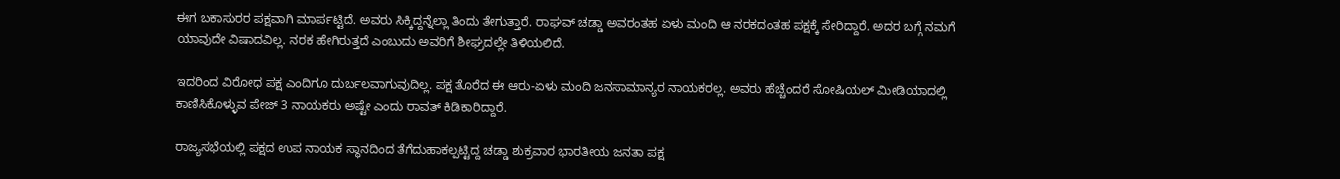ಈಗ ಬಕಾಸುರರ ಪಕ್ಷವಾಗಿ ಮಾರ್ಪಟ್ಟಿದೆ. ಅವರು ಸಿಕ್ಕಿದ್ದನ್ನೆಲ್ಲಾ ತಿಂದು ತೇಗುತ್ತಾರೆ. ರಾಘವ್ ಚಡ್ಡಾ ಅವರಂತಹ ಏಳು ಮಂದಿ ಆ ನರಕದಂತಹ ಪಕ್ಷಕ್ಕೆ ಸೇರಿದ್ದಾರೆ. ಅದರ ಬಗ್ಗೆ ನಮಗೆ ಯಾವುದೇ ವಿಷಾದವಿಲ್ಲ. ನರಕ ಹೇಗಿರುತ್ತದೆ ಎಂಬುದು ಅವರಿಗೆ ಶೀಘ್ರದಲ್ಲೇ ತಿಳಿಯಲಿದೆ.

ಇದರಿಂದ ವಿರೋಧ ಪಕ್ಷ ಎಂದಿಗೂ ದುರ್ಬಲವಾಗುವುದಿಲ್ಲ. ಪಕ್ಷ ತೊರೆದ ಈ ಆರು-ಏಳು ಮಂದಿ ಜನಸಾಮಾನ್ಯರ ನಾಯಕರಲ್ಲ. ಅವರು ಹೆಚ್ಚೆಂದರೆ ಸೋಷಿಯಲ್ ಮೀಡಿಯಾದಲ್ಲಿ ಕಾಣಿಸಿಕೊಳ್ಳುವ ಪೇಜ್ 3 ನಾಯಕರು ಅಷ್ಟೇ ಎಂದು ರಾವತ್ ಕಿಡಿಕಾರಿದ್ದಾರೆ.

ರಾಜ್ಯಸಭೆಯಲ್ಲಿ ಪಕ್ಷದ ಉಪ ನಾಯಕ ಸ್ಥಾನದಿಂದ ತೆಗೆದುಹಾಕಲ್ಪಟ್ಟಿದ್ದ ಚಡ್ಡಾ ಶುಕ್ರವಾರ ಭಾರತೀಯ ಜನತಾ ಪಕ್ಷ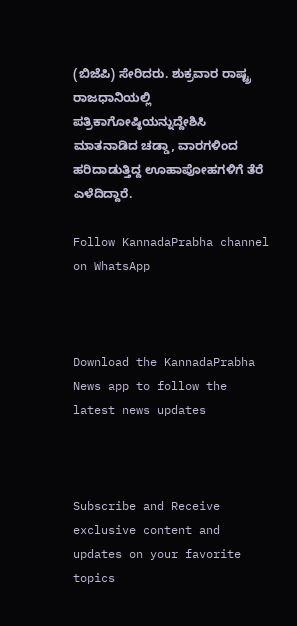(ಬಿಜೆಪಿ) ಸೇರಿದರು. ಶುಕ್ರವಾರ ರಾಷ್ಟ್ರ ರಾಜಧಾನಿಯಲ್ಲಿ ಪತ್ರಿಕಾಗೋಷ್ಠಿಯನ್ನುದ್ದೇಶಿಸಿ ಮಾತನಾಡಿದ ಚಡ್ಡಾ, ವಾರಗಳಿಂದ ಹರಿದಾಡುತ್ತಿದ್ದ ಊಹಾಪೋಹಗಳಿಗೆ ತೆರೆ ಎಳೆದಿದ್ದಾರೆ.

Follow KannadaPrabha channel on WhatsApp



Download the KannadaPrabha News app to follow the latest news updates



Subscribe and Receive exclusive content and updates on your favorite topics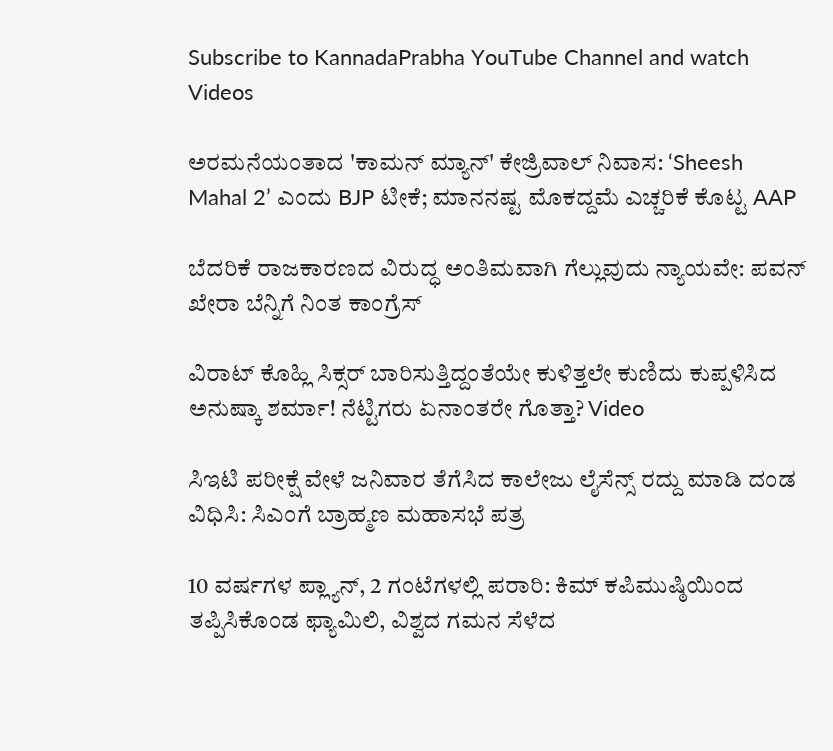Subscribe to KannadaPrabha YouTube Channel and watch Videos

ಅರಮನೆಯಂತಾದ 'ಕಾಮನ್ ಮ್ಯಾನ್' ಕೇಜ್ರಿವಾಲ್ ನಿವಾಸ: ‘Sheesh Mahal 2’ ಎಂದು BJP ಟೀಕೆ; ಮಾನನಷ್ಟ ಮೊಕದ್ದಮೆ ಎಚ್ಚರಿಕೆ ಕೊಟ್ಟ AAP

ಬೆದರಿಕೆ ರಾಜಕಾರಣದ ವಿರುದ್ಧ ಅಂತಿಮವಾಗಿ ಗೆಲ್ಲುವುದು ನ್ಯಾಯವೇ: ಪವನ್ ಖೇರಾ ಬೆನ್ನಿಗೆ ನಿಂತ ಕಾಂಗ್ರೆಸ್

ವಿರಾಟ್ ಕೊಹ್ಲಿ ಸಿಕ್ಸರ್ ಬಾರಿಸುತ್ತಿದ್ದಂತೆಯೇ ಕುಳಿತ್ತಲೇ ಕುಣಿದು ಕುಪ್ಪಳಿಸಿದ ಅನುಷ್ಕಾ ಶರ್ಮಾ! ನೆಟ್ಟಿಗರು ಏನಾಂತರೇ ಗೊತ್ತಾ? Video

ಸಿಇಟಿ ಪರೀಕ್ಷೆ ವೇಳೆ ಜನಿವಾರ ತೆಗೆಸಿದ ಕಾಲೇಜು ಲೈಸೆನ್ಸ್ ರದ್ದು ಮಾಡಿ ದಂಡ ವಿಧಿಸಿ: ಸಿಎಂಗೆ ಬ್ರಾಹ್ಮಣ ಮಹಾಸಭೆ ಪತ್ರ

10 ವರ್ಷಗಳ ಪ್ಲ್ಯಾನ್, 2 ಗಂಟೆಗಳಲ್ಲಿ ಪರಾರಿ: ಕಿಮ್ ಕಪಿಮುಷ್ಠಿಯಿಂದ ತಪ್ಪಿಸಿಕೊಂಡ ಫ್ಯಾಮಿಲಿ, ವಿಶ್ವದ ಗಮನ ಸೆಳೆದ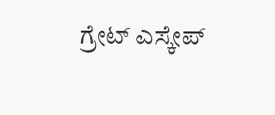ಗ್ರೇಟ್ ಎಸ್ಕೇಪ್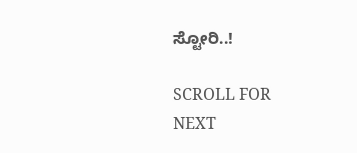ಸ್ಟೋರಿ..!

SCROLL FOR NEXT